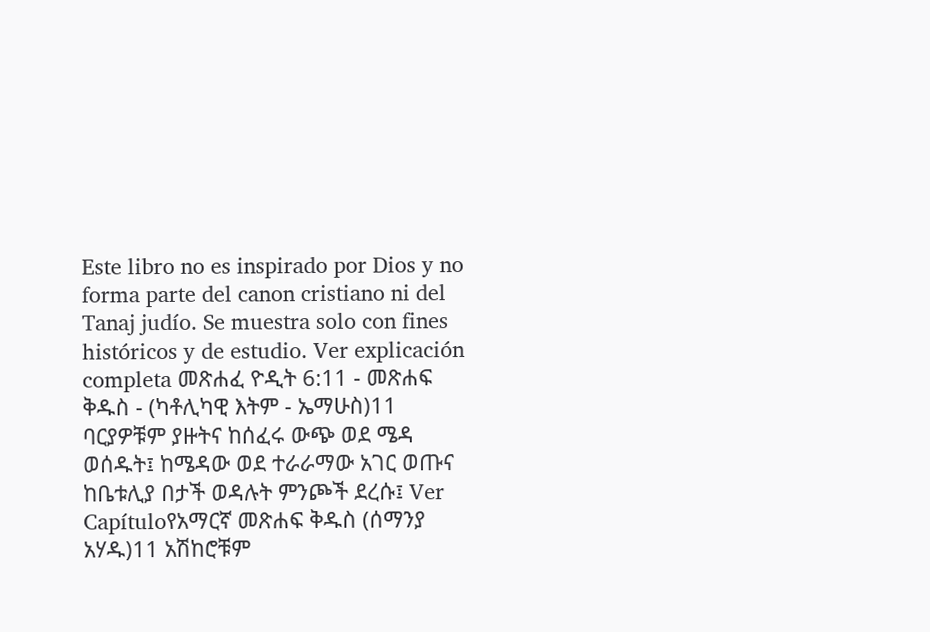Este libro no es inspirado por Dios y no forma parte del canon cristiano ni del Tanaj judío. Se muestra solo con fines históricos y de estudio. Ver explicación completa መጽሐፈ ዮዲት 6:11 - መጽሐፍ ቅዱስ - (ካቶሊካዊ እትም - ኤማሁስ)11 ባርያዎቹም ያዙትና ከሰፈሩ ውጭ ወደ ሜዳ ወሰዱት፤ ከሜዳው ወደ ተራራማው አገር ወጡና ከቤቱሊያ በታች ወዳሉት ምንጮች ደረሱ፤ Ver Capítuloየአማርኛ መጽሐፍ ቅዱስ (ሰማንያ አሃዱ)11 አሽከሮቹም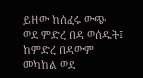ይዘው ከሰፈሩ ውጭ ወደ ምድረ በዳ ወሰዱት፤ ከምድረ በዳውም መካከል ወደ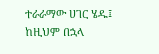ተራራማው ሀገር ሄዱ፤ ከዚህም በኋላ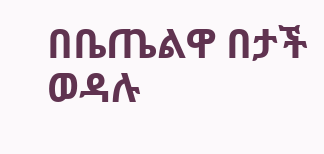በቤጤልዋ በታች ወዳሉ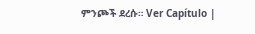ምንጮች ደረሱ። Ver Capítulo |